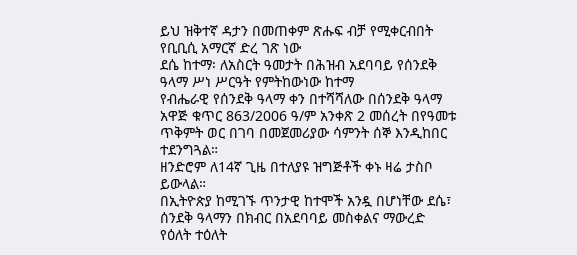ይህ ዝቅተኛ ዳታን በመጠቀም ጽሑፍ ብቻ የሚቀርብበት የቢቢሲ አማርኛ ድረ ገጽ ነው
ደሴ ከተማ፡ ለአስርት ዓመታት በሕዝብ አደባባይ የሰንደቅ ዓላማ ሥነ ሥርዓት የምትከውነው ከተማ
የብሔራዊ የሰንደቅ ዓላማ ቀን በተሻሻለው በሰንደቅ ዓላማ አዋጅ ቁጥር 863/2006 ዓ/ም አንቀጽ 2 መሰረት በየዓመቱ ጥቅምት ወር በገባ በመጀመሪያው ሳምንት ሰኞ እንዲከበር ተደንግጓል።
ዘንድሮም ለ14ኛ ጊዜ በተለያዩ ዝግጅቶች ቀኑ ዛሬ ታስቦ ይውላል።
በኢትዮጵያ ከሚገኙ ጥንታዊ ከተሞች አንዷ በሆነቸው ደሴ፣ ሰንደቅ ዓላማን በክብር በአደባባይ መስቀልና ማውረድ የዕለት ተዕለት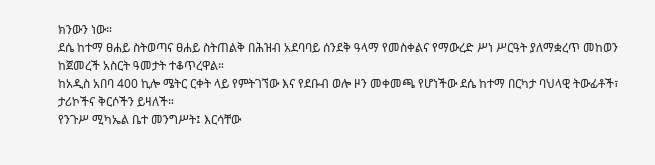ክንውን ነው።
ደሴ ከተማ ፀሐይ ስትወጣና ፀሐይ ስትጠልቅ በሕዝብ አደባባይ ሰንደቅ ዓላማ የመስቀልና የማውረድ ሥነ ሥርዓት ያለማቋረጥ መከወን ከጀመረች አስርት ዓመታት ተቆጥረዋል።
ከአዲስ አበባ 400 ኪሎ ሜትር ርቀት ላይ የምትገኘው እና የደቡብ ወሎ ዞን መቀመጫ የሆነችው ደሴ ከተማ በርካታ ባህላዊ ትውፊቶች፣ ታሪኮችና ቅርሶችን ይዛለች።
የንጉሥ ሚካኤል ቤተ መንግሥት፤ እርሳቸው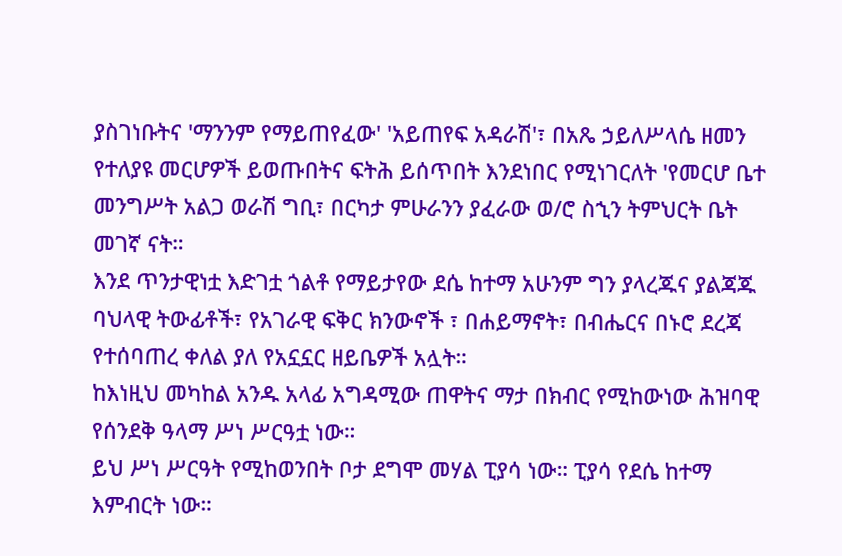ያስገነቡትና 'ማንንም የማይጠየፈው' 'አይጠየፍ አዳራሽ'፣ በአጼ ኃይለሥላሴ ዘመን የተለያዩ መርሆዎች ይወጡበትና ፍትሕ ይሰጥበት እንደነበር የሚነገርለት 'የመርሆ ቤተ መንግሥት አልጋ ወራሽ ግቢ፣ በርካታ ምሁራንን ያፈራው ወ/ሮ ስኂን ትምህርት ቤት መገኛ ናት።
እንደ ጥንታዊነቷ እድገቷ ጎልቶ የማይታየው ደሴ ከተማ አሁንም ግን ያላረጁና ያልጃጁ ባህላዊ ትውፊቶች፣ የአገራዊ ፍቅር ክንውኖች ፣ በሐይማኖት፣ በብሔርና በኑሮ ደረጃ የተሰባጠረ ቀለል ያለ የአኗኗር ዘይቤዎች አሏት።
ከእነዚህ መካከል አንዱ አላፊ አግዳሚው ጠዋትና ማታ በክብር የሚከውነው ሕዝባዊ የሰንደቅ ዓላማ ሥነ ሥርዓቷ ነው።
ይህ ሥነ ሥርዓት የሚከወንበት ቦታ ደግሞ መሃል ፒያሳ ነው። ፒያሳ የደሴ ከተማ እምብርት ነው።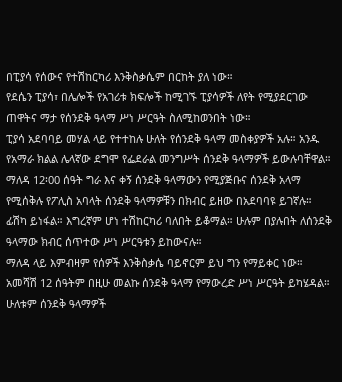በፒያሳ የሰውና የተሽከርካሪ እንቅስቃሴም በርከት ያለ ነው።
የደሴን ፒያሳ፣ በሌሎች የአገሪቱ ክፍሎች ከሚገኙ ፒያሳዎች ለየት የሚያደርገው ጠዋትና ማታ የሰንደቅ ዓላማ ሥነ ሥርዓት ስለሚከወንበት ነው።
ፒያሳ አደባባይ መሃል ላይ የተተከሉ ሁለት የሰንደቅ ዓላማ መስቀያዎች አሉ። አንዱ የአማራ ክልል ሌላኛው ደግሞ የፌደራል መንግሥት ሰንደቅ ዓላማዎች ይውሉባቸዋል።
ማለዳ 12፡00 ሰዓት ግራ እና ቀኝ ሰንደቅ ዓላማውን የሚያጅቡና ሰንደቅ አላማ የሚሰቅሉ የፖሊስ አባላት ሰንደቅ ዓላማዎቹን በክብር ይዘው በአደባባዩ ይገኛሉ።
ፊሽካ ይነፋል። እግረኛም ሆነ ተሽከርካሪ ባለበት ይቆማል። ሁሉም በያሉበት ለሰንደቅ ዓላማው ክብር ሰጥተው ሥነ ሥርዓቱን ይከውናሉ።
ማለዳ ላይ እምብዛም የሰዎች እንቅስቃሴ ባይኖርም ይህ ግን የማይቀር ነው።
አመሻሽ 12 ሰዓትም በዚሁ መልኩ ሰንደቅ ዓላማ የማውረድ ሥነ ሥርዓት ይካሄዳል።
ሁለቱም ሰንደቅ ዓላማዎች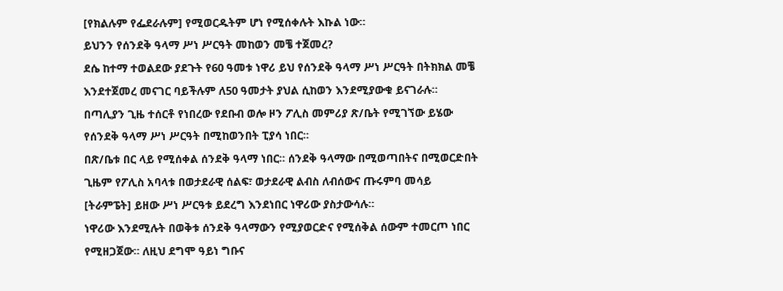[የክልሉም የፌደራሉም] የሚወርዱትም ሆነ የሚሰቀሉት እኩል ነው።
ይህንን የሰንደቅ ዓላማ ሥነ ሥርዓት መከወን መቼ ተጀመረ?
ደሴ ከተማ ተወልደው ያደጉት የ60 ዓመቱ ነዋሪ ይህ የሰንደቅ ዓላማ ሥነ ሥርዓት በትክክል መቼ እንደተጀመረ መናገር ባይችሉም ለ50 ዓመታት ያህል ሲከወን እንደሚያውቁ ይናገራሉ።
በጣሊያን ጊዜ ተሰርቶ የነበረው የደቡብ ወሎ ዞን ፖሊስ መምሪያ ጽ/ቤት የሚገኘው ይሄው የሰንደቅ ዓላማ ሥነ ሥርዓት በሚከወንበት ፒያሳ ነበር።
በጽ/ቤቱ በር ላይ የሚሰቀል ሰንደቅ ዓላማ ነበር። ሰንደቅ ዓላማው በሚወጣበትና በሚወርድበት ጊዜም የፖሊስ አባላቱ በወታደራዊ ሰልፍ፣ ወታደራዊ ልብስ ለብሰውና ጡሩምባ መሳይ [ትራምፔት] ይዘው ሥነ ሥርዓቱ ይደረግ እንደነበር ነዋሪው ያስታውሳሉ።
ነዋሪው እንደሚሉት በወቅቱ ሰንደቅ ዓላማውን የሚያወርድና የሚሰቅል ሰውም ተመርጦ ነበር የሚዘጋጀው። ለዚህ ደግሞ ዓይነ ግቡና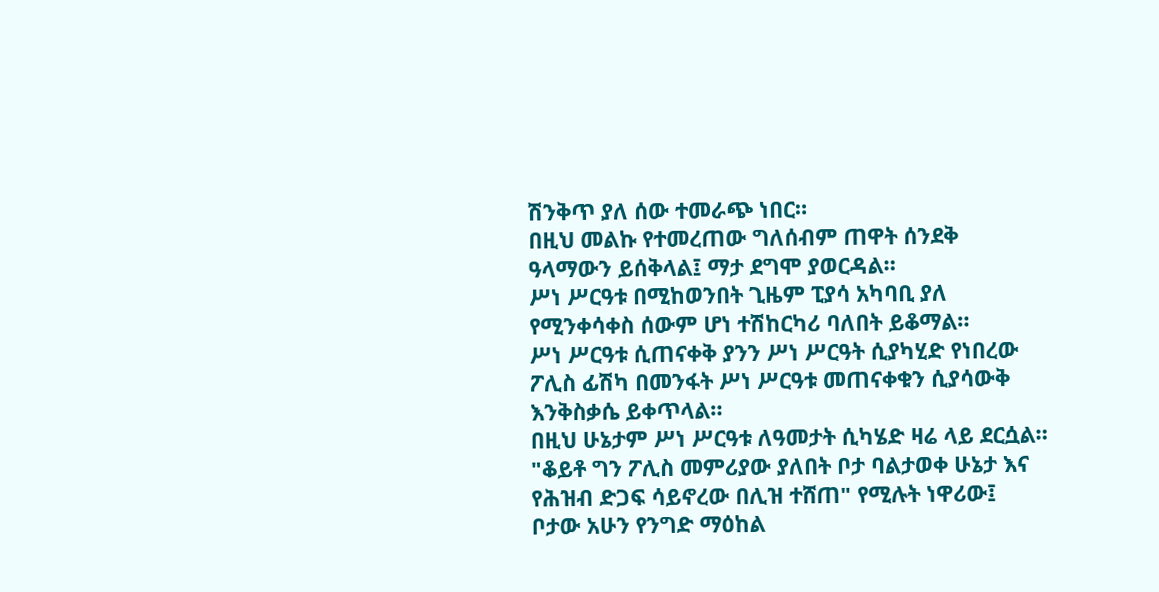ሽንቅጥ ያለ ሰው ተመራጭ ነበር።
በዚህ መልኩ የተመረጠው ግለሰብም ጠዋት ሰንደቅ ዓላማውን ይሰቅላል፤ ማታ ደግሞ ያወርዳል።
ሥነ ሥርዓቱ በሚከወንበት ጊዜም ፒያሳ አካባቢ ያለ የሚንቀሳቀስ ሰውም ሆነ ተሽከርካሪ ባለበት ይቆማል።
ሥነ ሥርዓቱ ሲጠናቀቅ ያንን ሥነ ሥርዓት ሲያካሂድ የነበረው ፖሊስ ፊሽካ በመንፋት ሥነ ሥርዓቱ መጠናቀቁን ሲያሳውቅ እንቅስቃሴ ይቀጥላል።
በዚህ ሁኔታም ሥነ ሥርዓቱ ለዓመታት ሲካሄድ ዛሬ ላይ ደርሷል።
"ቆይቶ ግን ፖሊስ መምሪያው ያለበት ቦታ ባልታወቀ ሁኔታ እና የሕዝብ ድጋፍ ሳይኖረው በሊዝ ተሸጠ" የሚሉት ነዋሪው፤ ቦታው አሁን የንግድ ማዕከል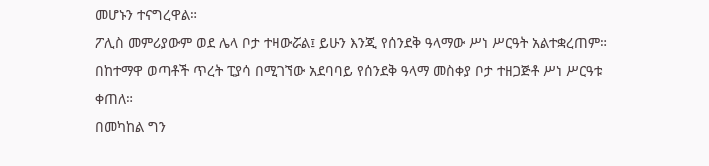መሆኑን ተናግረዋል።
ፖሊስ መምሪያውም ወደ ሌላ ቦታ ተዛውሯል፤ ይሁን እንጂ የሰንደቅ ዓላማው ሥነ ሥርዓት አልተቋረጠም።
በከተማዋ ወጣቶች ጥረት ፒያሳ በሚገኘው አደባባይ የሰንደቅ ዓላማ መስቀያ ቦታ ተዘጋጅቶ ሥነ ሥርዓቱ ቀጠለ።
በመካከል ግን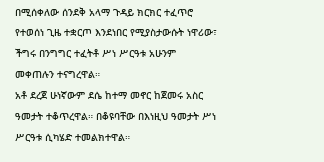በሚሰቀለው ሰንደቅ አላማ ጉዳይ ክርክር ተፈጥሮ የተወሰነ ጊዜ ተቋርጦ እንደነበር የሚያስታውሱት ነዋሪው፣ ችግሩ በንግግር ተፈትቶ ሥነ ሥርዓቱ አሁንም መቀጠሉን ተናግረዋል።
አቶ ደረጀ ሁነኛውም ደሴ ከተማ መኖር ከጀመሩ አስር ዓመታት ተቆጥረዋል። በቆዩባቸው በእነዚህ ዓመታት ሥነ ሥርዓቱ ሲካሄድ ተመልክተዋል።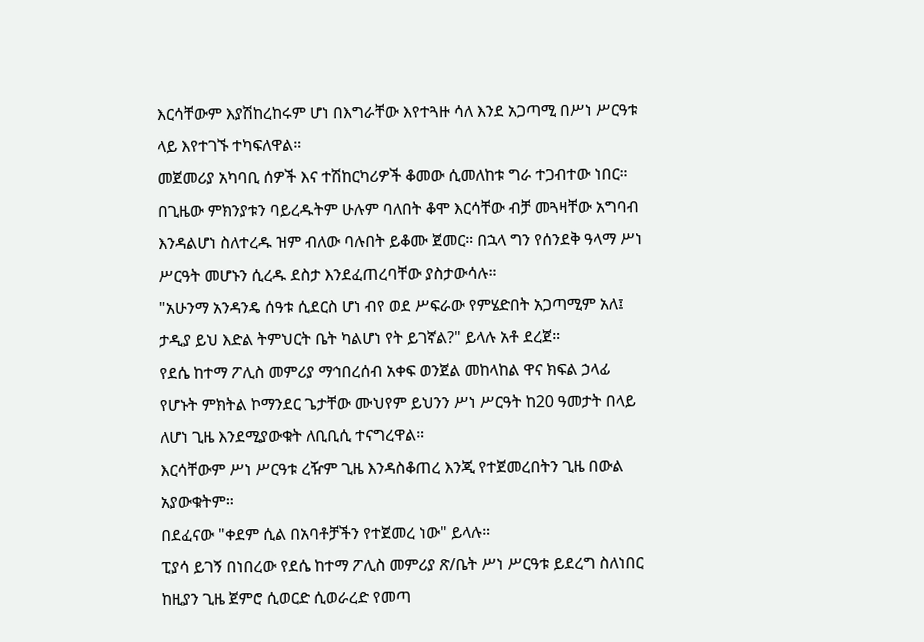እርሳቸውም እያሽከረከሩም ሆነ በእግራቸው እየተጓዙ ሳለ እንደ አጋጣሚ በሥነ ሥርዓቱ ላይ እየተገኙ ተካፍለዋል።
መጀመሪያ አካባቢ ሰዎች እና ተሽከርካሪዎች ቆመው ሲመለከቱ ግራ ተጋብተው ነበር።
በጊዜው ምክንያቱን ባይረዱትም ሁሉም ባለበት ቆሞ እርሳቸው ብቻ መጓዛቸው አግባብ እንዳልሆነ ስለተረዱ ዝም ብለው ባሉበት ይቆሙ ጀመር። በኋላ ግን የሰንደቅ ዓላማ ሥነ ሥርዓት መሆኑን ሲረዱ ደስታ እንደፈጠረባቸው ያስታውሳሉ።
"አሁንማ አንዳንዴ ሰዓቱ ሲደርስ ሆነ ብየ ወደ ሥፍራው የምሄድበት አጋጣሚም አለ፤ ታዲያ ይህ እድል ትምህርት ቤት ካልሆነ የት ይገኛል?" ይላሉ አቶ ደረጀ።
የደሴ ከተማ ፖሊስ መምሪያ ማኅበረሰብ አቀፍ ወንጀል መከላከል ዋና ክፍል ኃላፊ የሆኑት ምክትል ኮማንደር ጌታቸው ሙህየም ይህንን ሥነ ሥርዓት ከ20 ዓመታት በላይ ለሆነ ጊዜ እንደሚያውቁት ለቢቢሲ ተናግረዋል።
እርሳቸውም ሥነ ሥርዓቱ ረዥም ጊዜ እንዳስቆጠረ እንጂ የተጀመረበትን ጊዜ በውል አያውቁትም።
በደፈናው "ቀደም ሲል በአባቶቻችን የተጀመረ ነው" ይላሉ።
ፒያሳ ይገኝ በነበረው የደሴ ከተማ ፖሊስ መምሪያ ጽ/ቤት ሥነ ሥርዓቱ ይደረግ ስለነበር ከዚያን ጊዜ ጀምሮ ሲወርድ ሲወራረድ የመጣ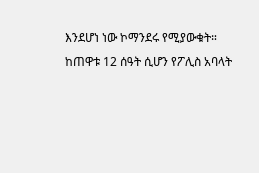እንደሆነ ነው ኮማንደሩ የሚያውቁት።
ከጠዋቱ 12 ሰዓት ሲሆን የፖሊስ አባላት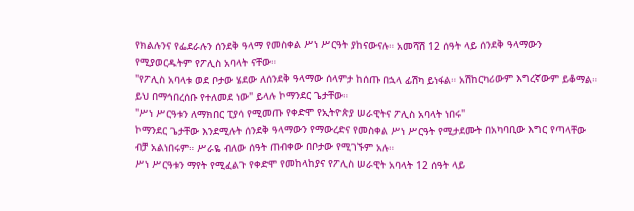የክልሉንና የፌደራሉን ሰንደቅ ዓላማ የመስቀል ሥነ ሥርዓት ያከናውናሉ። አመሻሽ 12 ሰዓት ላይ ሰንደቅ ዓላማውን የሚያወርዱትም የፖሊስ አባላት ናቸው።
"የፖሊስ አባላቱ ወደ ቦታው ሄደው ለሰንደቅ ዓላማው ሰላምታ ከሰጡ በኋላ ፊሽካ ይነፋል። አሽከርካሪውም እግረኛውም ይቆማል። ይህ በማኅበረሰቡ የተለመደ ነው" ይላሉ ኮማንደር ጌታቸው።
"ሥነ ሥርዓቱን ለማክበር ፒያሳ የሚመጡ የቀድሞ የኢትዮጵያ ሠራዊትና ፖሊስ አባላት ነበሩ"
ኮማንደር ጌታቸው እንደሚሉት ሰንደቅ ዓላማውን የማውረድና የመስቀል ሥነ ሥርዓት የሚታደሙት በአካባቢው እግር የጣላቸው ብቻ አልነበሩም። ሥራዬ ብለው ሰዓት ጠብቀው በቦታው የሚገኙም አሉ።
ሥነ ሥርዓቱን ማየት የሚፈልጉ የቀድሞ የመከላከያና የፖሊስ ሠራዊት አባላት 12 ሰዓት ላይ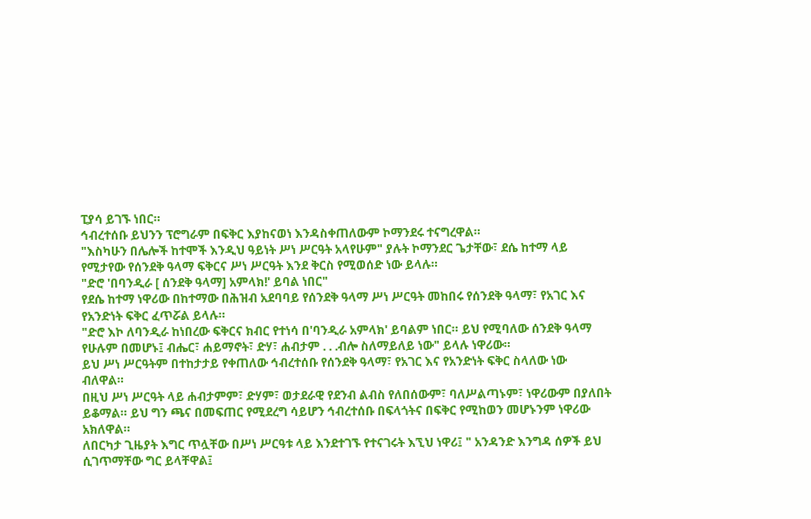ፒያሳ ይገኙ ነበር።
ኅብረተሰቡ ይህንን ፕሮግራም በፍቅር እያከናወነ እንዳስቀጠለውም ኮማንደሩ ተናግረዋል።
"እስካሁን በሌሎች ከተሞች እንዲህ ዓይነት ሥነ ሥርዓት አላየሁም" ያሉት ኮማንደር ጌታቸው፣ ደሴ ከተማ ላይ የሚታየው የሰንደቅ ዓላማ ፍቅርና ሥነ ሥርዓት እንደ ቅርስ የሚወሰድ ነው ይላሉ።
"ድሮ 'በባንዲራ [ ሰንደቅ ዓላማ] አምላክ!' ይባል ነበር"
የደሴ ከተማ ነዋሪው በከተማው በሕዝብ አደባባይ የሰንደቅ ዓላማ ሥነ ሥርዓት መከበሩ የሰንደቅ ዓላማ፣ የአገር እና የአንድነት ፍቅር ፈጥሯል ይላሉ።
"ድሮ እኮ ለባንዲራ ከነበረው ፍቅርና ክብር የተነሳ በ'ባንዲራ አምላክ' ይባልም ነበር። ይህ የሚባለው ሰንደቅ ዓላማ የሁሉም በመሆኑ፤ ብሔር፣ ሐይማኖት፣ ድሃ፣ ሐብታም . . .ብሎ ስለማይለይ ነው" ይላሉ ነዋሪው።
ይህ ሥነ ሥርዓትም በተከታታይ የቀጠለው ኅብረተሰቡ የሰንደቅ ዓላማ፣ የአገር እና የአንድነት ፍቅር ስላለው ነው ብለዋል።
በዚህ ሥነ ሥርዓት ላይ ሐብታምም፣ ድሃም፣ ወታደራዊ የደንብ ልብስ የለበሰውም፣ ባለሥልጣኑም፣ ነዋሪውም በያለበት ይቆማል። ይህ ግን ጫና በመፍጠር የሚደረግ ሳይሆን ኅብረተሰቡ በፍላጎትና በፍቅር የሚከወን መሆኑንም ነዋሪው አክለዋል።
ለበርካታ ጊዜያት እግር ጥሏቸው በሥነ ሥርዓቱ ላይ እንደተገኙ የተናገሩት እኚህ ነዋሪ፤ " አንዳንድ እንግዳ ሰዎች ይህ ሲገጥማቸው ግር ይላቸዋል፤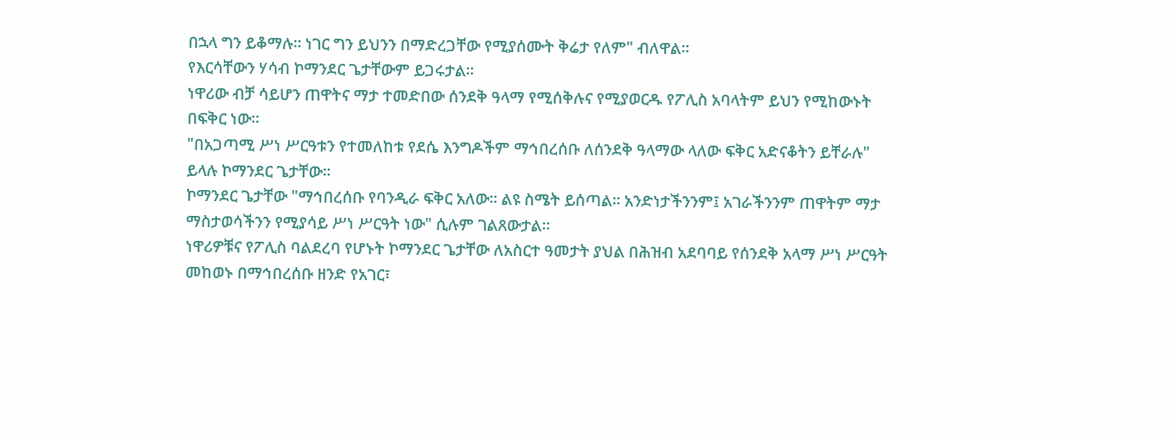በኋላ ግን ይቆማሉ። ነገር ግን ይህንን በማድረጋቸው የሚያሰሙት ቅሬታ የለም" ብለዋል።
የእርሳቸውን ሃሳብ ኮማንደር ጌታቸውም ይጋሩታል።
ነዋሪው ብቻ ሳይሆን ጠዋትና ማታ ተመድበው ሰንደቅ ዓላማ የሚሰቅሉና የሚያወርዱ የፖሊስ አባላትም ይህን የሚከውኑት በፍቅር ነው።
"በአጋጣሚ ሥነ ሥርዓቱን የተመለከቱ የደሴ እንግዶችም ማኅበረሰቡ ለሰንደቅ ዓላማው ላለው ፍቅር አድናቆትን ይቸራሉ" ይላሉ ኮማንደር ጌታቸው።
ኮማንደር ጌታቸው "ማኅበረሰቡ የባንዲራ ፍቅር አለው። ልዩ ስሜት ይሰጣል። አንድነታችንንም፤ አገራችንንም ጠዋትም ማታ ማስታወሳችንን የሚያሳይ ሥነ ሥርዓት ነው" ሲሉም ገልጸውታል።
ነዋሪዎቹና የፖሊስ ባልደረባ የሆኑት ኮማንደር ጌታቸው ለአስርተ ዓመታት ያህል በሕዝብ አደባባይ የሰንደቅ አላማ ሥነ ሥርዓት መከወኑ በማኅበረሰቡ ዘንድ የአገር፣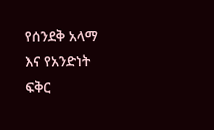የሰንደቅ አላማ እና የአንድነት ፍቅር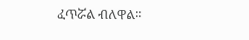ፈጥሯል ብለዋል።